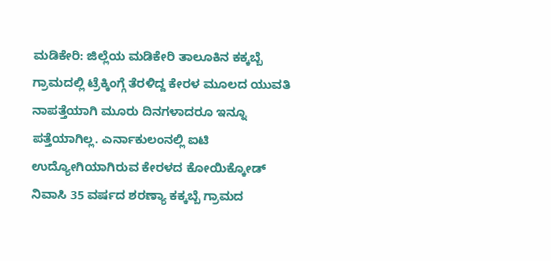ಮಡಿಕೇರಿ: ಜಿಲ್ಲೆಯ ಮಡಿಕೇರಿ ತಾಲೂಕಿನ ಕಕ್ಕಬ್ಬೆ ಗ್ರಾಮದಲ್ಲಿ ಟ್ರೆಕ್ಕಿಂಗ್ಗೆ ತೆರಳಿದ್ದ ಕೇರಳ ಮೂಲದ ಯುವತಿ ನಾಪತ್ತೆಯಾಗಿ ಮೂರು ದಿನಗಳಾದರೂ ಇನ್ನೂ ಪತ್ತೆಯಾಗಿಲ್ಲ. ಎರ್ನಾಕುಲಂನಲ್ಲಿ ಐಟಿ ಉದ್ಯೋಗಿಯಾಗಿರುವ ಕೇರಳದ ಕೋಯಿಕ್ಕೋಡ್ ನಿವಾಸಿ 35 ವರ್ಷದ ಶರಣ್ಯಾ ಕಕ್ಕಬ್ಬೆ ಗ್ರಾಮದ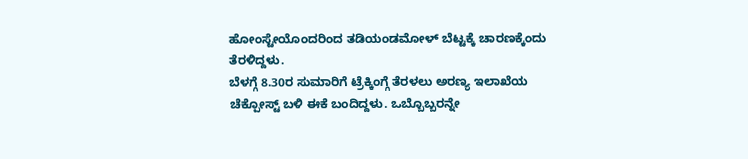ಹೋಂಸ್ಟೇಯೊಂದರಿಂದ ತಡಿಯಂಡಮೋಳ್ ಬೆಟ್ಟಕ್ಕೆ ಚಾರಣಕ್ಕೆಂದು ತೆರಳಿದ್ದಳು.
ಬೆಳಗ್ಗೆ 8.30ರ ಸುಮಾರಿಗೆ ಟ್ರೆಕ್ಕಿಂಗ್ಗೆ ತೆರಳಲು ಅರಣ್ಯ ಇಲಾಖೆಯ ಚೆಕ್ಪೋಸ್ಟ್ ಬಳಿ ಈಕೆ ಬಂದಿದ್ದಳು. ಒಬ್ಬೊಬ್ಬರನ್ನೇ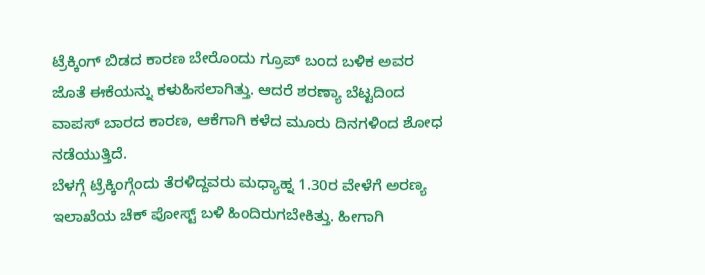ಟ್ರೆಕ್ಕಿಂಗ್ ಬಿಡದ ಕಾರಣ ಬೇರೊಂದು ಗ್ರೂಪ್ ಬಂದ ಬಳಿಕ ಅವರ ಜೊತೆ ಈಕೆಯನ್ನು ಕಳುಹಿಸಲಾಗಿತ್ತು. ಆದರೆ ಶರಣ್ಯಾ ಬೆಟ್ಟದಿಂದ ವಾಪಸ್ ಬಾರದ ಕಾರಣ, ಆಕೆಗಾಗಿ ಕಳೆದ ಮೂರು ದಿನಗಳಿಂದ ಶೋಧ ನಡೆಯುತ್ತಿದೆ.
ಬೆಳಗ್ಗೆ ಟ್ರೆಕ್ಕಿಂಗ್ಗೆಂದು ತೆರಳಿದ್ದವರು ಮಧ್ಯಾಹ್ನ 1.30ರ ವೇಳೆಗೆ ಅರಣ್ಯ ಇಲಾಖೆಯ ಚೆಕ್ ಪೋಸ್ಟ್ ಬಳಿ ಹಿಂದಿರುಗಬೇಕಿತ್ತು. ಹೀಗಾಗಿ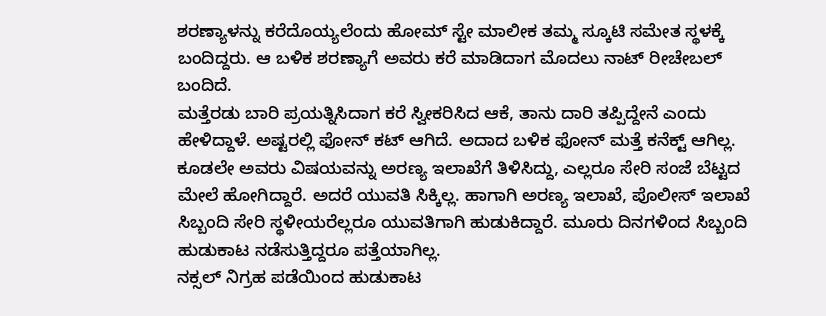ಶರಣ್ಯಾಳನ್ನು ಕರೆದೊಯ್ಯಲೆಂದು ಹೋಮ್ ಸ್ಟೇ ಮಾಲೀಕ ತಮ್ಮ ಸ್ಕೂಟಿ ಸಮೇತ ಸ್ಥಳಕ್ಕೆ ಬಂದಿದ್ದರು. ಆ ಬಳಿಕ ಶರಣ್ಯಾಗೆ ಅವರು ಕರೆ ಮಾಡಿದಾಗ ಮೊದಲು ನಾಟ್ ರೀಚೇಬಲ್ ಬಂದಿದೆ.
ಮತ್ತೆರಡು ಬಾರಿ ಪ್ರಯತ್ನಿಸಿದಾಗ ಕರೆ ಸ್ವೀಕರಿಸಿದ ಆಕೆ, ತಾನು ದಾರಿ ತಪ್ಪಿದ್ದೇನೆ ಎಂದು ಹೇಳಿದ್ದಾಳೆ. ಅಷ್ಟರಲ್ಲಿ ಫೋನ್ ಕಟ್ ಆಗಿದೆ. ಅದಾದ ಬಳಿಕ ಫೋನ್ ಮತ್ತೆ ಕನೆಕ್ಟ್ ಆಗಿಲ್ಲ. ಕೂಡಲೇ ಅವರು ವಿಷಯವನ್ನು ಅರಣ್ಯ ಇಲಾಖೆಗೆ ತಿಳಿಸಿದ್ದು, ಎಲ್ಲರೂ ಸೇರಿ ಸಂಜೆ ಬೆಟ್ಟದ ಮೇಲೆ ಹೋಗಿದ್ದಾರೆ. ಅದರೆ ಯುವತಿ ಸಿಕ್ಕಿಲ್ಲ. ಹಾಗಾಗಿ ಅರಣ್ಯ ಇಲಾಖೆ, ಪೊಲೀಸ್ ಇಲಾಖೆ ಸಿಬ್ಬಂದಿ ಸೇರಿ ಸ್ಥಳೀಯರೆಲ್ಲರೂ ಯುವತಿಗಾಗಿ ಹುಡುಕಿದ್ದಾರೆ. ಮೂರು ದಿನಗಳಿಂದ ಸಿಬ್ಬಂದಿ ಹುಡುಕಾಟ ನಡೆಸುತ್ತಿದ್ದರೂ ಪತ್ತೆಯಾಗಿಲ್ಲ.
ನಕ್ಸಲ್ ನಿಗ್ರಹ ಪಡೆಯಿಂದ ಹುಡುಕಾಟ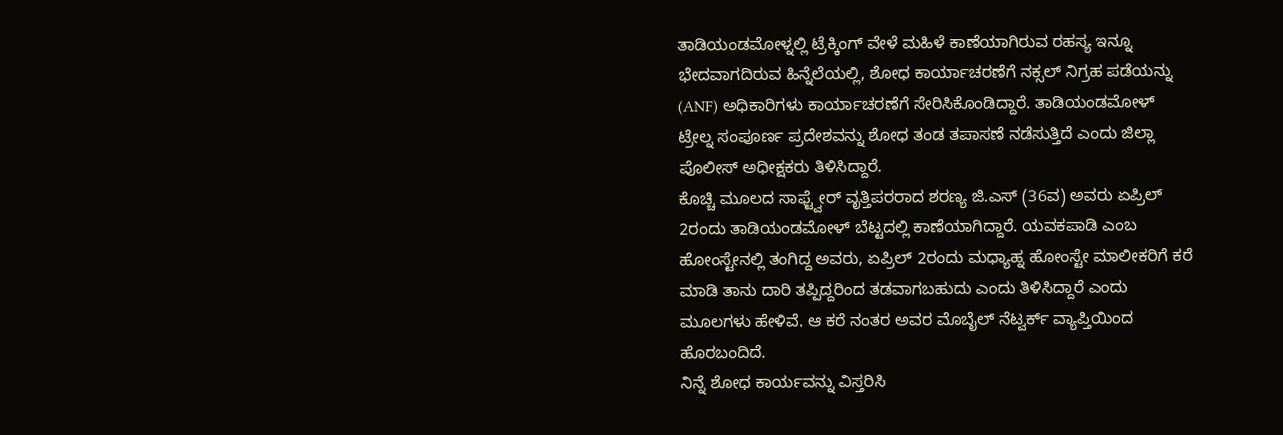ತಾಡಿಯಂಡಮೋಳ್ನಲ್ಲಿ ಟ್ರೆಕ್ಕಿಂಗ್ ವೇಳೆ ಮಹಿಳೆ ಕಾಣೆಯಾಗಿರುವ ರಹಸ್ಯ ಇನ್ನೂ ಭೇದವಾಗದಿರುವ ಹಿನ್ನೆಲೆಯಲ್ಲಿ, ಶೋಧ ಕಾರ್ಯಾಚರಣೆಗೆ ನಕ್ಸಲ್ ನಿಗ್ರಹ ಪಡೆಯನ್ನು (ANF) ಅಧಿಕಾರಿಗಳು ಕಾರ್ಯಾಚರಣೆಗೆ ಸೇರಿಸಿಕೊಂಡಿದ್ದಾರೆ. ತಾಡಿಯಂಡಮೋಳ್ ಟ್ರೇಲ್ನ ಸಂಪೂರ್ಣ ಪ್ರದೇಶವನ್ನು ಶೋಧ ತಂಡ ತಪಾಸಣೆ ನಡೆಸುತ್ತಿದೆ ಎಂದು ಜಿಲ್ಲಾ ಪೊಲೀಸ್ ಅಧೀಕ್ಷಕರು ತಿಳಿಸಿದ್ದಾರೆ.
ಕೊಚ್ಚಿ ಮೂಲದ ಸಾಫ್ಟ್ವೇರ್ ವೃತ್ತಿಪರರಾದ ಶರಣ್ಯ ಜಿ.ಎಸ್ (36ವ) ಅವರು ಏಪ್ರಿಲ್ 2ರಂದು ತಾಡಿಯಂಡಮೋಳ್ ಬೆಟ್ಟದಲ್ಲಿ ಕಾಣೆಯಾಗಿದ್ದಾರೆ. ಯವಕಪಾಡಿ ಎಂಬ ಹೋಂಸ್ಟೇನಲ್ಲಿ ತಂಗಿದ್ದ ಅವರು, ಏಪ್ರಿಲ್ 2ರಂದು ಮಧ್ಯಾಹ್ನ ಹೋಂಸ್ಟೇ ಮಾಲೀಕರಿಗೆ ಕರೆ ಮಾಡಿ ತಾನು ದಾರಿ ತಪ್ಪಿದ್ದರಿಂದ ತಡವಾಗಬಹುದು ಎಂದು ತಿಳಿಸಿದ್ದಾರೆ ಎಂದು ಮೂಲಗಳು ಹೇಳಿವೆ. ಆ ಕರೆ ನಂತರ ಅವರ ಮೊಬೈಲ್ ನೆಟ್ವರ್ಕ್ ವ್ಯಾಪ್ತಿಯಿಂದ ಹೊರಬಂದಿದೆ.
ನಿನ್ನೆ ಶೋಧ ಕಾರ್ಯವನ್ನು ವಿಸ್ತರಿಸಿ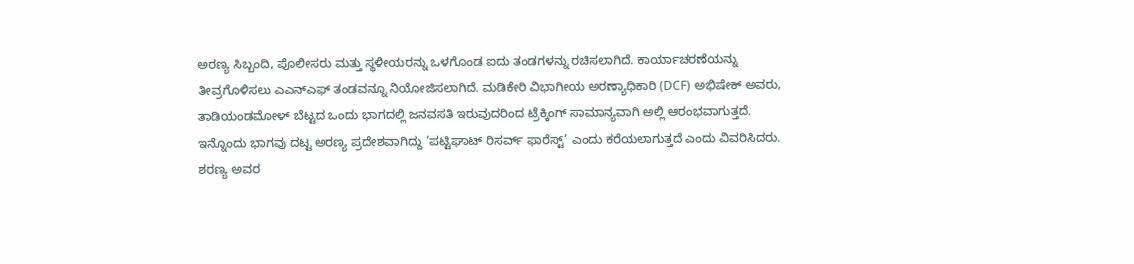ಅರಣ್ಯ ಸಿಬ್ಬಂದಿ, ಪೊಲೀಸರು ಮತ್ತು ಸ್ಥಳೀಯರನ್ನು ಒಳಗೊಂಡ ಐದು ತಂಡಗಳನ್ನು ರಚಿಸಲಾಗಿದೆ. ಕಾರ್ಯಾಚರಣೆಯನ್ನು ತೀವ್ರಗೊಳಿಸಲು ಎಎನ್ಎಫ್ ತಂಡವನ್ನೂ ನಿಯೋಜಿಸಲಾಗಿದೆ. ಮಡಿಕೇರಿ ವಿಭಾಗೀಯ ಅರಣ್ಯಾಧಿಕಾರಿ (DCF) ಅಭಿಷೇಕ್ ಅವರು, ತಾಡಿಯಂಡಮೋಳ್ ಬೆಟ್ಟದ ಒಂದು ಭಾಗದಲ್ಲಿ ಜನವಸತಿ ಇರುವುದರಿಂದ ಟ್ರೆಕ್ಕಿಂಗ್ ಸಾಮಾನ್ಯವಾಗಿ ಅಲ್ಲಿ ಆರಂಭವಾಗುತ್ತದೆ. ಇನ್ನೊಂದು ಭಾಗವು ದಟ್ಟ ಅರಣ್ಯ ಪ್ರದೇಶವಾಗಿದ್ದು ‘ಪಟ್ಟಿಘಾಟ್ ರಿಸರ್ವ್ ಫಾರೆಸ್ಟ್’ ಎಂದು ಕರೆಯಲಾಗುತ್ತದೆ ಎಂದು ವಿವರಿಸಿದರು.
ಶರಣ್ಯ ಅವರ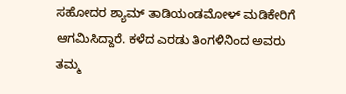ಸಹೋದರ ಶ್ಯಾಮ್ ತಾಡಿಯಂಡಮೋಳ್ ಮಡಿಕೇರಿಗೆ ಆಗಮಿಸಿದ್ದಾರೆ. ಕಳೆದ ಎರಡು ತಿಂಗಳಿನಿಂದ ಅವರು ತಮ್ಮ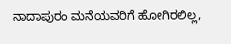ನಾದಾಪುರಂ ಮನೆಯವರಿಗೆ ಹೋಗಿರಲಿಲ್ಲ,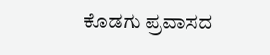ಕೊಡಗು ಪ್ರವಾಸದ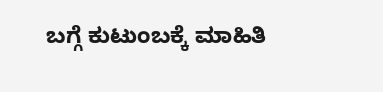ಬಗ್ಗೆ ಕುಟುಂಬಕ್ಕೆ ಮಾಹಿತಿ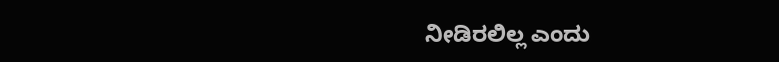ನೀಡಿರಲಿಲ್ಲ ಎಂದು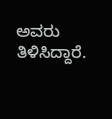ಅವರು ತಿಳಿಸಿದ್ದಾರೆ.